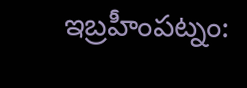ఇబ్రహీంపట్నం: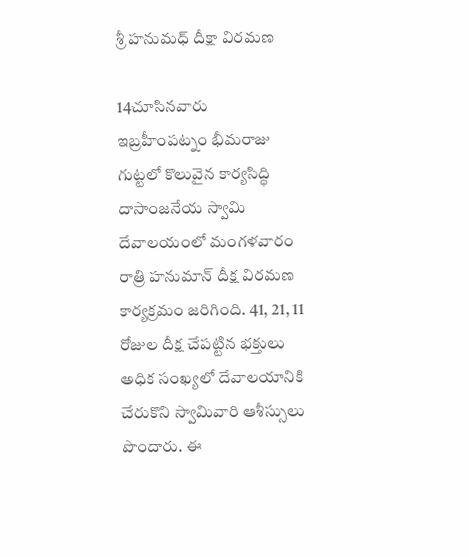శ్రీ హనుమధ్ దీక్షా విరమణ

14చూసినవారు
ఇబ్రహీంపట్నం భీమరాజు గుట్టలో కొలువైన కార్యసిద్ధి దాసాంజనేయ స్వామి దేవాలయంలో మంగళవారం రాత్రి హనుమాన్ దీక్ష విరమణ కార్యక్రమం జరిగింది. 41, 21, 11 రోజుల దీక్ష చేపట్టిన భక్తులు అధిక సంఖ్యలో దేవాలయానికి చేరుకొని స్వామివారి ఆశీస్సులు పొందారు. ఈ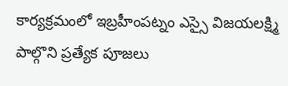కార్యక్రమంలో ఇబ్రహీంపట్నం ఎస్సై విజయలక్ష్మి పాల్గొని ప్రత్యేక పూజలు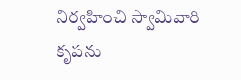నిర్వహించి స్వామివారి కృపను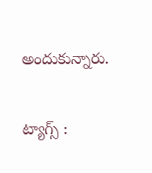అందుకున్నారు.

ట్యాగ్స్ :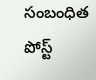సంబంధిత పోస్ట్